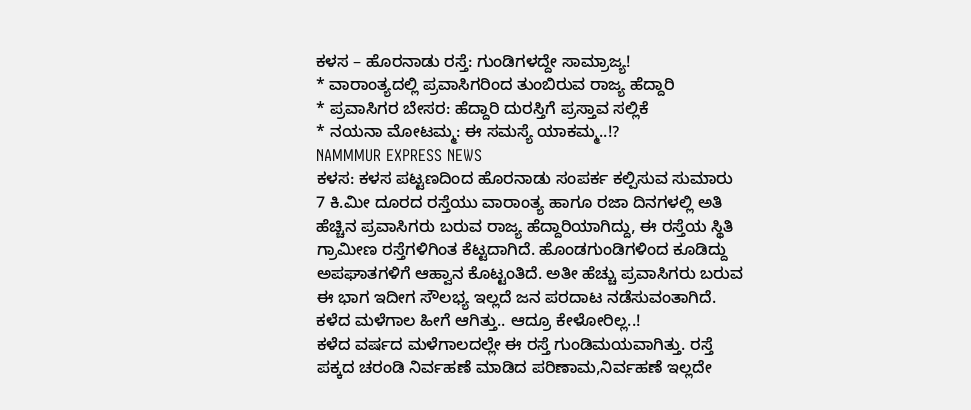ಕಳಸ – ಹೊರನಾಡು ರಸ್ತೆ: ಗುಂಡಿಗಳದ್ದೇ ಸಾಮ್ರಾಜ್ಯ!
* ವಾರಾಂತ್ಯದಲ್ಲಿ ಪ್ರವಾಸಿಗರಿಂದ ತುಂಬಿರುವ ರಾಜ್ಯ ಹೆದ್ದಾರಿ
* ಪ್ರವಾಸಿಗರ ಬೇಸರ: ಹೆದ್ದಾರಿ ದುರಸ್ತಿಗೆ ಪ್ರಸ್ತಾವ ಸಲ್ಲಿಕೆ
* ನಯನಾ ಮೋಟಮ್ಮ: ಈ ಸಮಸ್ಯೆ ಯಾಕಮ್ಮ..!?
NAMMMUR EXPRESS NEWS
ಕಳಸ: ಕಳಸ ಪಟ್ಟಣದಿಂದ ಹೊರನಾಡು ಸಂಪರ್ಕ ಕಲ್ಪಿಸುವ ಸುಮಾರು 7 ಕಿ.ಮೀ ದೂರದ ರಸ್ತೆಯು ವಾರಾಂತ್ಯ ಹಾಗೂ ರಜಾ ದಿನಗಳಲ್ಲಿ ಅತಿ ಹೆಚ್ಚಿನ ಪ್ರವಾಸಿಗರು ಬರುವ ರಾಜ್ಯ ಹೆದ್ದಾರಿಯಾಗಿದ್ದು, ಈ ರಸ್ತೆಯ ಸ್ಥಿತಿ ಗ್ರಾಮೀಣ ರಸ್ತೆಗಳಿಗಿಂತ ಕೆಟ್ಟದಾಗಿದೆ. ಹೊಂಡಗುಂಡಿಗಳಿಂದ ಕೂಡಿದ್ದು ಅಪಘಾತಗಳಿಗೆ ಆಹ್ವಾನ ಕೊಟ್ಟಂತಿದೆ. ಅತೀ ಹೆಚ್ಚು ಪ್ರವಾಸಿಗರು ಬರುವ ಈ ಭಾಗ ಇದೀಗ ಸೌಲಭ್ಯ ಇಲ್ಲದೆ ಜನ ಪರದಾಟ ನಡೆಸುವಂತಾಗಿದೆ.
ಕಳೆದ ಮಳೆಗಾಲ ಹೀಗೆ ಆಗಿತ್ತು.. ಆದ್ರೂ ಕೇಳೋರಿಲ್ಲ..!
ಕಳೆದ ವರ್ಷದ ಮಳೆಗಾಲದಲ್ಲೇ ಈ ರಸ್ತೆ ಗುಂಡಿಮಯವಾಗಿತ್ತು. ರಸ್ತೆ ಪಕ್ಕದ ಚರಂಡಿ ನಿರ್ವಹಣೆ ಮಾಡಿದ ಪರಿಣಾಮ,ನಿರ್ವಹಣೆ ಇಲ್ಲದೇ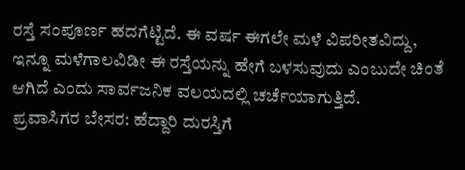ರಸ್ತೆ ಸಂಪೂರ್ಣ ಹದಗೆಟ್ಟಿದೆ. ಈ ವರ್ಷ ಈಗಲೇ ಮಳೆ ವಿಪರೀತವಿದ್ದು, ಇನ್ನೂ ಮಳೆಗಾಲವಿಡೀ ಈ ರಸ್ತೆಯನ್ನು ಹೇಗೆ ಬಳಸುವುದು ಎಂಬುದೇ ಚಿಂತೆ ಆಗಿದೆ ಎಂದು ಸಾರ್ವಜನಿಕ ವಲಯದಲ್ಲಿ ಚರ್ಚೆಯಾಗುತ್ತಿದೆ.
ಪ್ರವಾಸಿಗರ ಬೇಸರ: ಹೆದ್ದಾರಿ ದುರಸ್ತಿಗೆ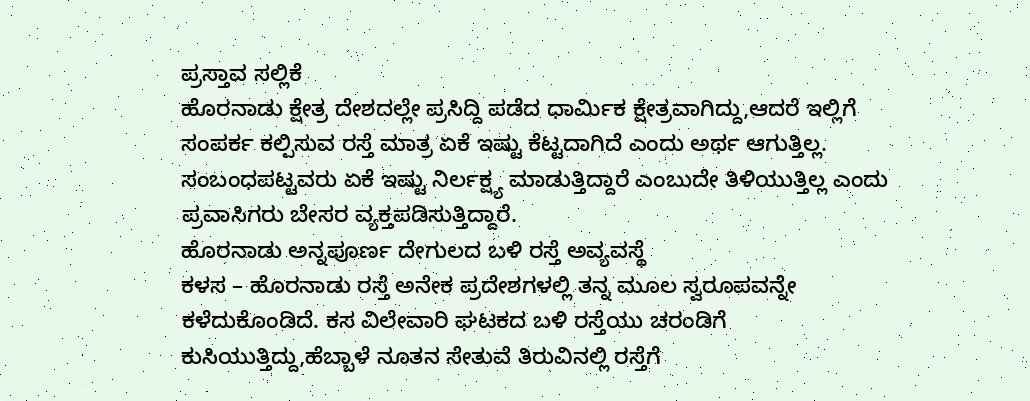ಪ್ರಸ್ತಾವ ಸಲ್ಲಿಕೆ
ಹೊರನಾಡು ಕ್ಷೇತ್ರ ದೇಶದಲ್ಲೇ ಪ್ರಸಿದ್ದಿ ಪಡೆದ ಧಾರ್ಮಿಕ ಕ್ಷೇತ್ರವಾಗಿದ್ದು,ಆದರೆ ಇಲ್ಲಿಗೆ ಸಂಪರ್ಕ ಕಲ್ಪಿಸುವ ರಸ್ತೆ ಮಾತ್ರ ಏಕೆ ಇಷ್ಟು ಕೆಟ್ಟದಾಗಿದೆ ಎಂದು ಅರ್ಥ ಆಗುತ್ತಿಲ್ಲ. ಸಂಬಂಧಪಟ್ಟವರು ಏಕೆ ಇಷ್ಟು ನಿರ್ಲಕ್ಷ್ಯ ಮಾಡುತ್ತಿದ್ದಾರೆ ಎಂಬುದೇ ತಿಳಿಯುತ್ತಿಲ್ಲ ಎಂದು ಪ್ರವಾಸಿಗರು ಬೇಸರ ವ್ಯಕ್ತಪಡಿಸುತ್ತಿದ್ದಾರೆ.
ಹೊರನಾಡು ಅನ್ನಪೂರ್ಣ ದೇಗುಲದ ಬಳಿ ರಸ್ತೆ ಅವ್ಯವಸ್ಥೆ
ಕಳಸ – ಹೊರನಾಡು ರಸ್ತೆ ಅನೇಕ ಪ್ರದೇಶಗಳಲ್ಲಿ ತನ್ನ ಮೂಲ ಸ್ವರೂಪವನ್ನೇ ಕಳೆದುಕೊಂಡಿದೆ. ಕಸ ವಿಲೇವಾರಿ ಘಟಕದ ಬಳಿ ರಸ್ತೆಯು ಚರಂಡಿಗೆ ಕುಸಿಯುತ್ತಿದ್ದು,ಹೆಬ್ಬಾಳೆ ನೂತನ ಸೇತುವೆ ತಿರುವಿನಲ್ಲಿ ರಸ್ತೆಗೆ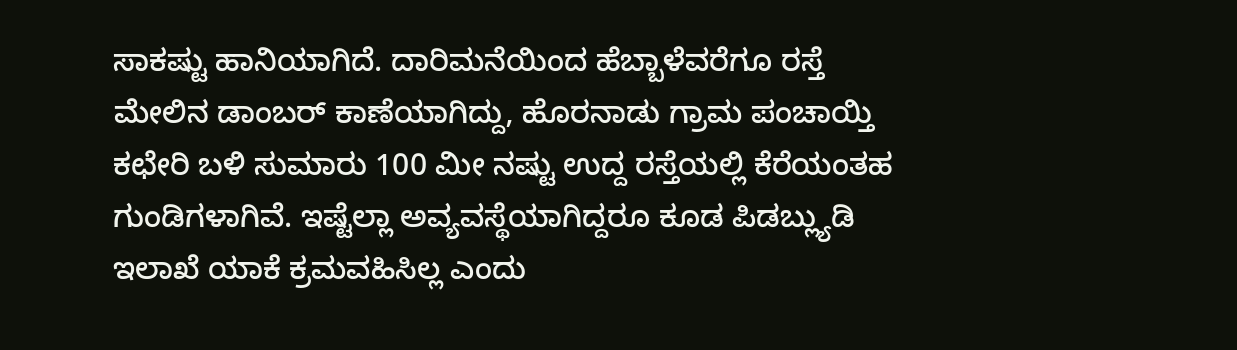ಸಾಕಷ್ಟು ಹಾನಿಯಾಗಿದೆ. ದಾರಿಮನೆಯಿಂದ ಹೆಬ್ಬಾಳೆವರೆಗೂ ರಸ್ತೆ ಮೇಲಿನ ಡಾಂಬರ್ ಕಾಣೆಯಾಗಿದ್ದು, ಹೊರನಾಡು ಗ್ರಾಮ ಪಂಚಾಯ್ತಿ ಕಛೇರಿ ಬಳಿ ಸುಮಾರು 100 ಮೀ ನಷ್ಟು ಉದ್ದ ರಸ್ತೆಯಲ್ಲಿ ಕೆರೆಯಂತಹ ಗುಂಡಿಗಳಾಗಿವೆ. ಇಷ್ಟೆಲ್ಲಾ ಅವ್ಯವಸ್ಥೆಯಾಗಿದ್ದರೂ ಕೂಡ ಪಿಡಬ್ಲ್ಯುಡಿ ಇಲಾಖೆ ಯಾಕೆ ಕ್ರಮವಹಿಸಿಲ್ಲ ಎಂದು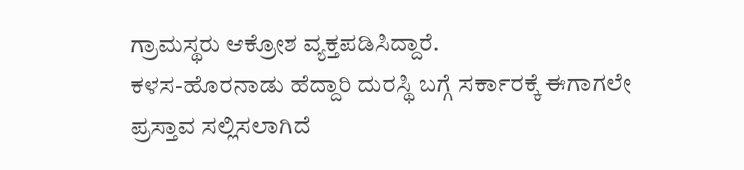ಗ್ರಾಮಸ್ಥರು ಆಕ್ರೋಶ ವ್ಯಕ್ತಪಡಿಸಿದ್ದಾರೆ.
ಕಳಸ-ಹೊರನಾಡು ಹೆದ್ದಾರಿ ದುರಸ್ಥಿ ಬಗ್ಗೆ ಸರ್ಕಾರಕ್ಕೆ ಈಗಾಗಲೇ ಪ್ರಸ್ತಾವ ಸಲ್ಲಿಸಲಾಗಿದೆ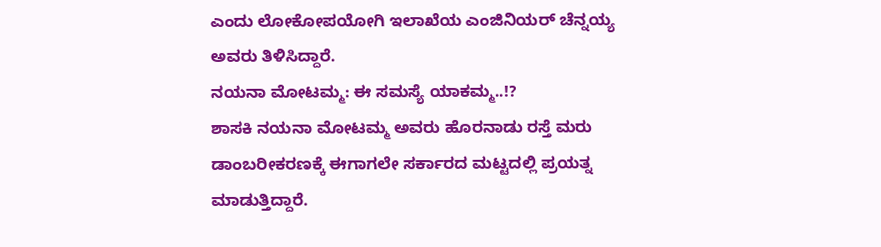ಎಂದು ಲೋಕೋಪಯೋಗಿ ಇಲಾಖೆಯ ಎಂಜಿನಿಯರ್ ಚೆನ್ನಯ್ಯ ಅವರು ತಿಳಿಸಿದ್ದಾರೆ.
ನಯನಾ ಮೋಟಮ್ಮ: ಈ ಸಮಸ್ಯೆ ಯಾಕಮ್ಮ..!?
ಶಾಸಕಿ ನಯನಾ ಮೋಟಮ್ಮ ಅವರು ಹೊರನಾಡು ರಸ್ತೆ ಮರು ಡಾಂಬರೀಕರಣಕ್ಕೆ ಈಗಾಗಲೇ ಸರ್ಕಾರದ ಮಟ್ಟದಲ್ಲಿ ಪ್ರಯತ್ನ ಮಾಡುತ್ತಿದ್ದಾರೆ.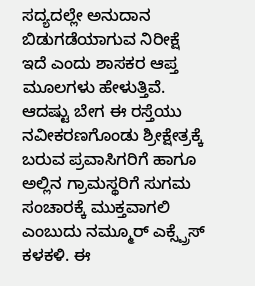ಸದ್ಯದಲ್ಲೇ ಅನುದಾನ ಬಿಡುಗಡೆಯಾಗುವ ನಿರೀಕ್ಷೆ ಇದೆ ಎಂದು ಶಾಸಕರ ಆಪ್ತ ಮೂಲಗಳು ಹೇಳುತ್ತಿವೆ.
ಆದಷ್ಟು ಬೇಗ ಈ ರಸ್ತೆಯು ನವೀಕರಣಗೊಂಡು ಶ್ರೀಕ್ಷೇತ್ರಕ್ಕೆ ಬರುವ ಪ್ರವಾಸಿಗರಿಗೆ ಹಾಗೂ ಅಲ್ಲಿನ ಗ್ರಾಮಸ್ಥರಿಗೆ ಸುಗಮ ಸಂಚಾರಕ್ಕೆ ಮುಕ್ತವಾಗಲಿ ಎಂಬುದು ನಮ್ಮೂರ್ ಎಕ್ಸ್ಪ್ರೆಸ್ ಕಳಕಳಿ. ಈ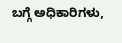ಬಗ್ಗೆ ಅಧಿಕಾರಿಗಳು,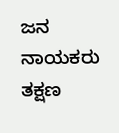ಜನ ನಾಯಕರು ತಕ್ಷಣ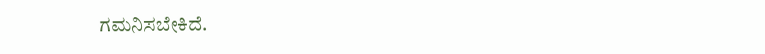ಗಮನಿಸಬೇಕಿದೆ.